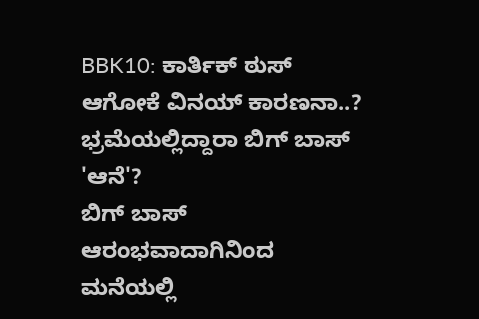BBK10: ಕಾರ್ತಿಕ್ ಠುಸ್ ಆಗೋಕೆ ವಿನಯ್ ಕಾರಣನಾ..? ಭ್ರಮೆಯಲ್ಲಿದ್ದಾರಾ ಬಿಗ್ ಬಾಸ್ 'ಆನೆ'?
ಬಿಗ್ ಬಾಸ್ ಆರಂಭವಾದಾಗಿನಿಂದ ಮನೆಯಲ್ಲಿ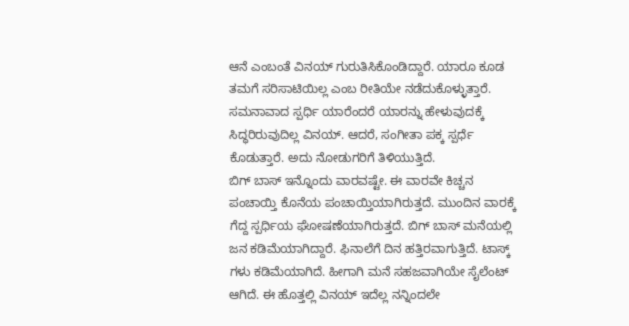ಆನೆ ಎಂಬಂತೆ ವಿನಯ್ ಗುರುತಿಸಿಕೊಂಡಿದ್ದಾರೆ. ಯಾರೂ ಕೂಡ ತಮಗೆ ಸರಿಸಾಟಿಯಿಲ್ಲ ಎಂಬ ರೀತಿಯೇ ನಡೆದುಕೊಳ್ಳುತ್ತಾರೆ. ಸಮನಾವಾದ ಸ್ಪರ್ಧಿ ಯಾರೆಂದರೆ ಯಾರನ್ನು ಹೇಳುವುದಕ್ಕೆ ಸಿದ್ಧರಿರುವುದಿಲ್ಲ ವಿನಯ್. ಆದರೆ, ಸಂಗೀತಾ ಪಕ್ಕ ಸ್ಪರ್ಧೆ ಕೊಡುತ್ತಾರೆ. ಅದು ನೋಡುಗರಿಗೆ ತಿಳಿಯುತ್ತಿದೆ.
ಬಿಗ್ ಬಾಸ್ ಇನ್ನೊಂದು ವಾರವಷ್ಟೇ. ಈ ವಾರವೇ ಕಿಚ್ಚನ ಪಂಚಾಯ್ತಿ ಕೊನೆಯ ಪಂಚಾಯ್ತಿಯಾಗಿರುತ್ತದೆ. ಮುಂದಿನ ವಾರಕ್ಕೆ ಗೆದ್ದ ಸ್ಪರ್ಧಿಯ ಘೋಷಣೆಯಾಗಿರುತ್ತದೆ. ಬಿಗ್ ಬಾಸ್ ಮನೆಯಲ್ಲಿ ಜನ ಕಡಿಮೆಯಾಗಿದ್ದಾರೆ. ಫಿನಾಲೆಗೆ ದಿನ ಹತ್ತಿರವಾಗುತ್ತಿದೆ. ಟಾಸ್ಕ್ ಗಳು ಕಡಿಮೆಯಾಗಿದೆ. ಹೀಗಾಗಿ ಮನೆ ಸಹಜವಾಗಿಯೇ ಸೈಲೆಂಟ್ ಆಗಿದೆ. ಈ ಹೊತ್ತಲ್ಲಿ ವಿನಯ್ ಇದೆಲ್ಲ ನನ್ನಿಂದಲೇ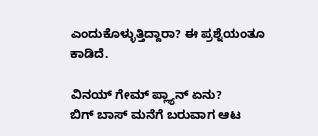ಎಂದುಕೊಳ್ಳುತ್ತಿದ್ದಾರಾ? ಈ ಪ್ರಶ್ನೆಯಂತೂ ಕಾಡಿದೆ.

ವಿನಯ್ ಗೇಮ್ ಪ್ಲ್ಯಾನ್ ಏನು?
ಬಿಗ್ ಬಾಸ್ ಮನೆಗೆ ಬರುವಾಗ ಆಟ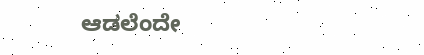ಆಡಲೆಂದೇ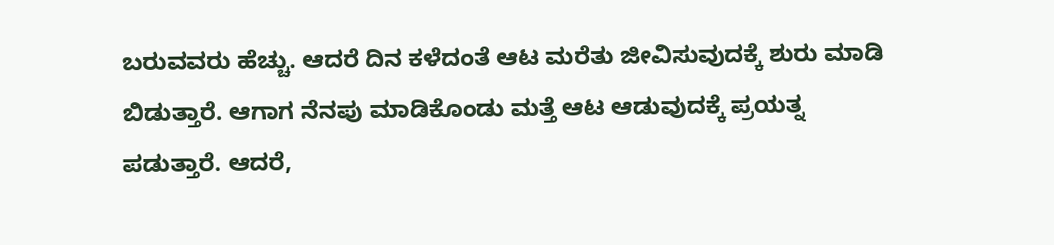ಬರುವವರು ಹೆಚ್ಚು. ಆದರೆ ದಿನ ಕಳೆದಂತೆ ಆಟ ಮರೆತು ಜೀವಿಸುವುದಕ್ಕೆ ಶುರು ಮಾಡಿ ಬಿಡುತ್ತಾರೆ. ಆಗಾಗ ನೆನಪು ಮಾಡಿಕೊಂಡು ಮತ್ತೆ ಆಟ ಆಡುವುದಕ್ಕೆ ಪ್ರಯತ್ನ ಪಡುತ್ತಾರೆ. ಆದರೆ,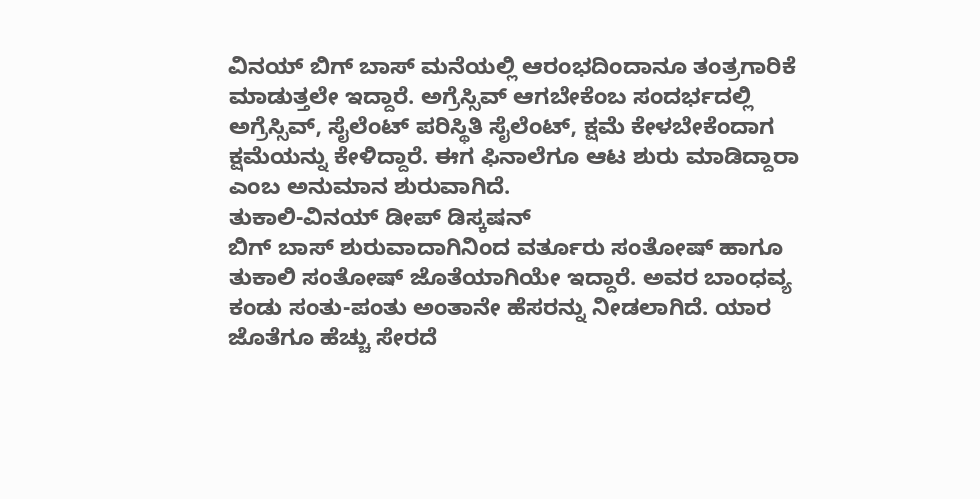ವಿನಯ್ ಬಿಗ್ ಬಾಸ್ ಮನೆಯಲ್ಲಿ ಆರಂಭದಿಂದಾನೂ ತಂತ್ರಗಾರಿಕೆ ಮಾಡುತ್ತಲೇ ಇದ್ದಾರೆ. ಅಗ್ರೆಸ್ಸಿವ್ ಆಗಬೇಕೆಂಬ ಸಂದರ್ಭದಲ್ಲಿ ಅಗ್ರೆಸ್ಸಿವ್, ಸೈಲೆಂಟ್ ಪರಿಸ್ಥಿತಿ ಸೈಲೆಂಟ್, ಕ್ಷಮೆ ಕೇಳಬೇಕೆಂದಾಗ ಕ್ಷಮೆಯನ್ನು ಕೇಳಿದ್ದಾರೆ. ಈಗ ಫಿನಾಲೆಗೂ ಆಟ ಶುರು ಮಾಡಿದ್ದಾರಾ ಎಂಬ ಅನುಮಾನ ಶುರುವಾಗಿದೆ.
ತುಕಾಲಿ-ವಿನಯ್ ಡೀಪ್ ಡಿಸ್ಕಷನ್
ಬಿಗ್ ಬಾಸ್ ಶುರುವಾದಾಗಿನಿಂದ ವರ್ತೂರು ಸಂತೋಷ್ ಹಾಗೂ ತುಕಾಲಿ ಸಂತೋಷ್ ಜೊತೆಯಾಗಿಯೇ ಇದ್ದಾರೆ. ಅವರ ಬಾಂಧವ್ಯ ಕಂಡು ಸಂತು-ಪಂತು ಅಂತಾನೇ ಹೆಸರನ್ನು ನೀಡಲಾಗಿದೆ. ಯಾರ ಜೊತೆಗೂ ಹೆಚ್ಚು ಸೇರದೆ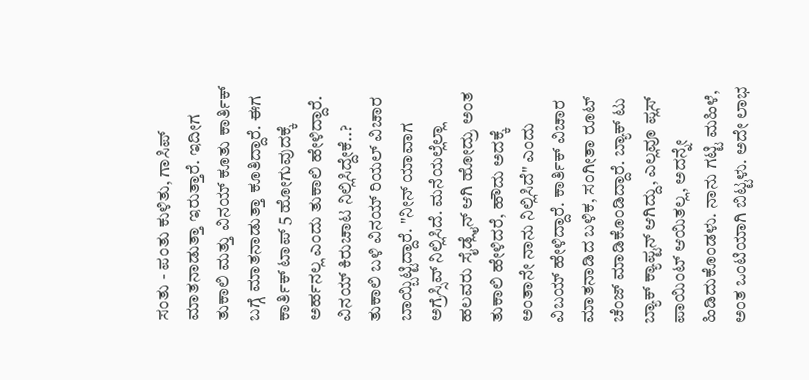ಸಂತು - ಪಂತು ಕುಳಿತು, ಗಾಸಿಪ್ ಮಾತನಾಡುತ್ತಾ ಇರುತ್ತಾರೆ. ಇದೀಗ ತುಕಾಲಿ ಮತ್ತು ವಿನಯ್ ಕೂತು ಕಾರ್ತಿಕ್ ಬಗ್ಗೆ ಮಾತನಾಡುತ್ತಾ ಕೂತಿದ್ದಾರೆ. ಈಗ ಕಾರ್ತಿಕ್ ಟಾಪ್ 5 ಹೋಗುವುದಕ್ಕೆ ಅರ್ಹನಲ್ಲ ಎಂದು ತುಕಾಲಿ ಹೇಳಿದ್ದಾರೆ.
ವಿನಯ್ ಕಿರುಚಾಟ ನಿಲ್ಲಿಸಿದ್ದೇಕೆ..?
ತುಕಾಲಿ ಬಳಿ ವಿನಯ್ ರಿಯಲ್ ವಿಚಾರ ಬಾಯ್ಬಿಟ್ಟಿದ್ದಾರೆ. "ನೀನ್ ಯಾವಾಗ ಅಗ್ರೆಸ್ಸಿವ್ ನಿಲ್ಲಿಸಿದೆ. ಮನೆಯಲ್ಲೆಲ್ಲಾ ಹಲವರು ಸೈಡ್ಲೈನ್ ಆಗಿ ಹೋದ್ರು ಅಂತ ತುಕಾಲಿ ಹೇಳಿದರೆ, ಹೌದು ಅದಕ್ಕೆ ಅಂತಾನೇ ನಾನು ನಿಲ್ಲಿಸಿದೆ" ಎಂದು ವಿಬಯ್ ಹೇಳಿದ್ದಾರೆ. ಕಾರ್ತಿಕ್ ವಿಚಾರ ಮಾತನಾಡಿದ ಬಳಿಕ, ಸಂಗೀತಾ ರೂಟ್ ಚೆಂಜ್ ಮಾಡಿಕೊಂಡಿದ್ದಾರೆ. ಬ್ಯಾಕ್ ಟು ಬ್ಯಾಕ್ ಕ್ಯಾಪ್ಟನ್ ಆಗಿದ್ದು, ಎಲ್ಲವೂ ಪ್ಲಸ್ ಪಾಯಿಂಟ್ ಆಯಿತಲ್ಲ, ಅದನ್ನೇ ಹಿಡಿದುಕೊಂಡಳು. ನಾನು ಗಟ್ಟಿ ಮಹಿಳೆ, ಅಂತ ಒಂಟಿಯಾಗಿ ಬಿಟ್ಟಳು. ಅದೇ ಲಾಭ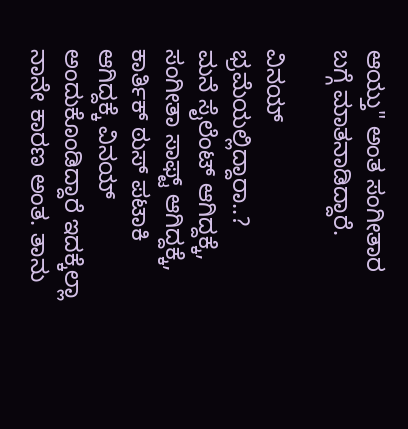ಆಯ್ತು" ಅಂತ ಸಂಗೀತಾರ ಬಗ್ಗೆ ಮಾತನಾಡಿದ್ದಾರೆ.

ವಿನಯ್ ಭ್ರಮೆಯಲ್ಲಿದ್ದಾರಾ..?
ಮನೆ ಸೈಲೆಂಟ್ ಆಗಿದ್ದಕ್ಕೆ, ಸಂಗೀತಾ ಸಾಫ್ಟ್ ಆಗಿದ್ದಕ್ಕೆ, ಕಾರ್ತಿಕ್ ಠುಸ್ ಪಟಾಕಿ ಆಗಿದ್ದಕ್ಕೆ ವಿನಯ್ ಅಂದುಕೊಂಡಿದ್ದಾರೆ ಇದಕ್ಕೆಲ್ಲಾ ನಾನೇ ಕಾರಣ ಅಂತ. ತಾನು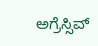ಅಗ್ರೆಸ್ಸಿವ್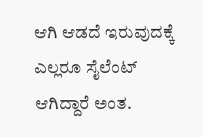ಆಗಿ ಆಡದೆ ಇರುವುದಕ್ಕೆ ಎಲ್ಲರೂ ಸೈಲೆಂಟ್ ಆಗಿದ್ದಾರೆ ಅಂತ.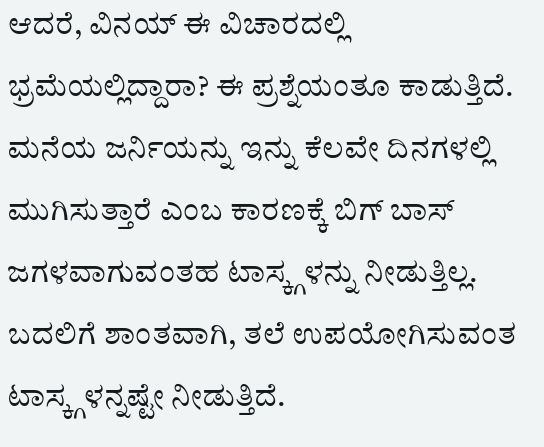ಆದರೆ, ವಿನಯ್ ಈ ವಿಚಾರದಲ್ಲಿ ಭ್ರಮೆಯಲ್ಲಿದ್ದಾರಾ? ಈ ಪ್ರಶ್ನೆಯಂತೂ ಕಾಡುತ್ತಿದೆ. ಮನೆಯ ಜರ್ನಿಯನ್ನು ಇನ್ನು ಕೆಲವೇ ದಿನಗಳಲ್ಲಿ ಮುಗಿಸುತ್ತಾರೆ ಎಂಬ ಕಾರಣಕ್ಕೆ ಬಿಗ್ ಬಾಸ್ ಜಗಳವಾಗುವಂತಹ ಟಾಸ್ಕ್ಗಳನ್ನು ನೀಡುತ್ತಿಲ್ಲ. ಬದಲಿಗೆ ಶಾಂತವಾಗಿ, ತಲೆ ಉಪಯೋಗಿಸುವಂತ ಟಾಸ್ಕ್ಗಳನ್ನಷ್ಟೇ ನೀಡುತ್ತಿದೆ.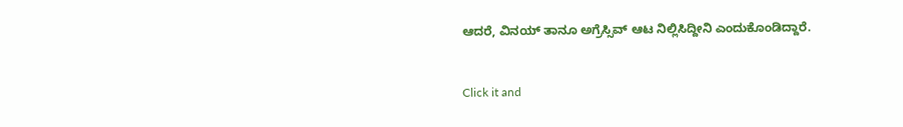ಆದರೆ, ವಿನಯ್ ತಾನೂ ಅಗ್ರೆಸ್ಸಿವ್ ಆಟ ನಿಲ್ಲಿಸಿದ್ದೀನಿ ಎಂದುಕೊಂಡಿದ್ದಾರೆ.


Click it and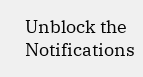Unblock the Notifications